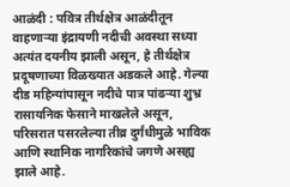आळंदी : पवित्र तीर्थक्षेत्र आळंदीतून वाहणाऱ्या इंद्रायणी नदीची अवस्था सध्या अत्यंत दयनीय झाली असून, हे तीर्थक्षेत्र प्रदूषणाच्या विळख्यात अडकले आहे. गेल्या दीड महिन्यांपासून नदीचे पात्र पांढऱ्या शुभ्र रासायनिक फेसाने माखलेले असून, परिसरात पसरलेल्या तीव्र दुर्गंधीमुळे भाविक आणि स्थानिक नागरिकांचे जगणे असह्य झाले आहे.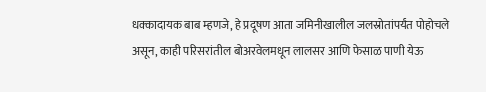धक्कादायक बाब म्हणजे, हे प्रदूषण आता जमिनीखालील जलस्रोतांपर्यंत पोहोचले असून, काही परिसरांतील बोअरवेलमधून लालसर आणि फेसाळ पाणी येऊ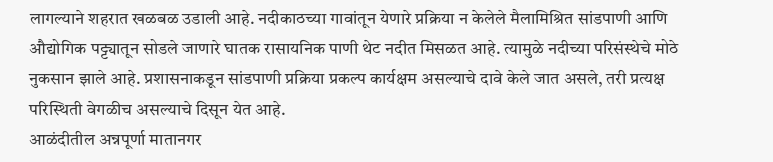लागल्याने शहरात खळबळ उडाली आहे. नदीकाठच्या गावांतून येणारे प्रक्रिया न केलेले मैलामिश्रित सांडपाणी आणि औद्योगिक पट्ट्यातून सोडले जाणारे घातक रासायनिक पाणी थेट नदीत मिसळत आहे. त्यामुळे नदीच्या परिसंस्थेचे मोठे नुकसान झाले आहे. प्रशासनाकडून सांडपाणी प्रक्रिया प्रकल्प कार्यक्षम असल्याचे दावे केले जात असले, तरी प्रत्यक्ष परिस्थिती वेगळीच असल्याचे दिसून येत आहे.
आळंदीतील अन्नपूर्णा मातानगर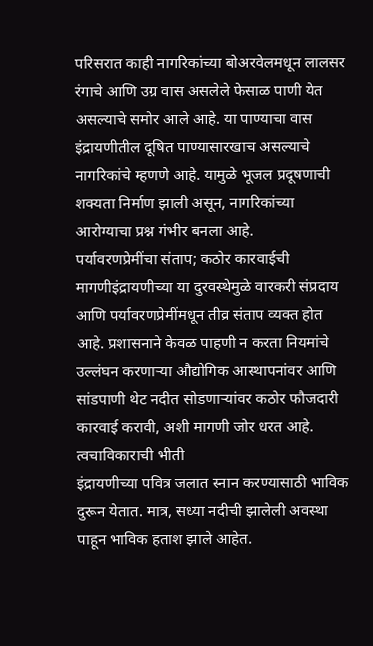परिसरात काही नागरिकांच्या बोअरवेलमधून लालसर रंगाचे आणि उग्र वास असलेले फेसाळ पाणी येत असल्याचे समोर आले आहे. या पाण्याचा वास इंद्रायणीतील दूषित पाण्यासारखाच असल्याचे नागरिकांचे म्हणणे आहे. यामुळे भूजल प्रदूषणाची शक्यता निर्माण झाली असून, नागरिकांच्या आरोग्याचा प्रश्न गंभीर बनला आहे.
पर्यावरणप्रेमींचा संताप; कठोर कारवाईची मागणीइंद्रायणीच्या या दुरवस्थेमुळे वारकरी संप्रदाय आणि पर्यावरणप्रेमींमधून तीव्र संताप व्यक्त होत आहे. प्रशासनाने केवळ पाहणी न करता नियमांचे उल्लंघन करणाऱ्या औद्योगिक आस्थापनांवर आणि सांडपाणी थेट नदीत सोडणाऱ्यांवर कठोर फौजदारी कारवाई करावी, अशी मागणी जोर धरत आहे.
त्वचाविकाराची भीती
इंद्रायणीच्या पवित्र जलात स्नान करण्यासाठी भाविक दुरून येतात. मात्र, सध्या नदीची झालेली अवस्था पाहून भाविक हताश झाले आहेत.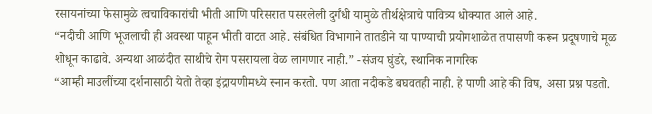रसायनांच्या फेसामुळे त्वचाविकारांची भीती आणि परिसरात पसरलेली दुर्गंधी यामुळे तीर्थक्षेत्राचे पावित्र्य धोक्यात आले आहे.
“नदीची आणि भूजलाची ही अवस्था पाहून भीती वाटत आहे. संबंधित विभागाने तातडीने या पाण्याची प्रयोगशाळेत तपासणी करून प्रदूषणाचे मूळ शोधून काढावे. अन्यथा आळंदीत साथीचे रोग पसरायला वेळ लागणार नाही.” -संजय घुंडरे, स्थानिक नागरिक
“आम्ही माउलींच्या दर्शनासाठी येतो तेव्हा इंद्रायणीमध्ये स्नान करतो. पण आता नदीकडे बघवतही नाही. हे पाणी आहे की विष, असा प्रश्न पडतो.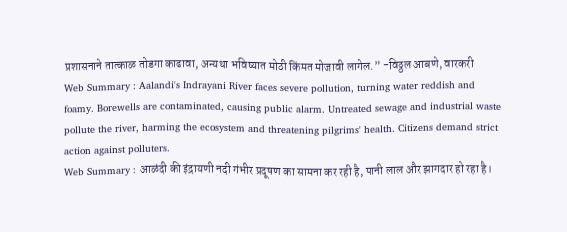प्रशासनाने तात्काळ तोडगा काढावा, अन्यथा भविष्यात मोठी किंमत मोजावी लागेल.” -विठ्ठल आबणे, वारकरी
Web Summary : Aalandi's Indrayani River faces severe pollution, turning water reddish and foamy. Borewells are contaminated, causing public alarm. Untreated sewage and industrial waste pollute the river, harming the ecosystem and threatening pilgrims' health. Citizens demand strict action against polluters.
Web Summary : आळंदी की इंद्रायणी नदी गंभीर प्रदूषण का सामना कर रही है, पानी लाल और झागदार हो रहा है।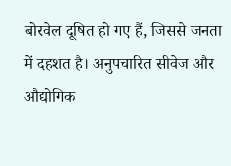बोरवेल दूषित हो गए हैं, जिससे जनता में दहशत है। अनुपचारित सीवेज और औद्योगिक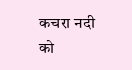कचरा नदी को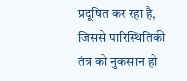प्रदूषित कर रहा है, जिससे पारिस्थितिकी तंत्र को नुकसान हो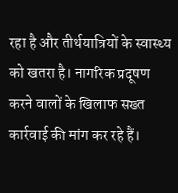रहा है और तीर्थयात्रियों के स्वास्थ्य को खतरा है। नागरिक प्रदूषण करने वालों के खिलाफ सख्त कार्रवाई की मांग कर रहे हैं।